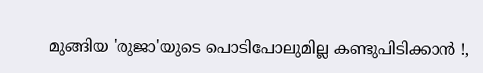മുങ്ങിയ 'രുജാ'യുടെ പൊടിപോലുമില്ല കണ്ടുപിടിക്കാന്‍ !,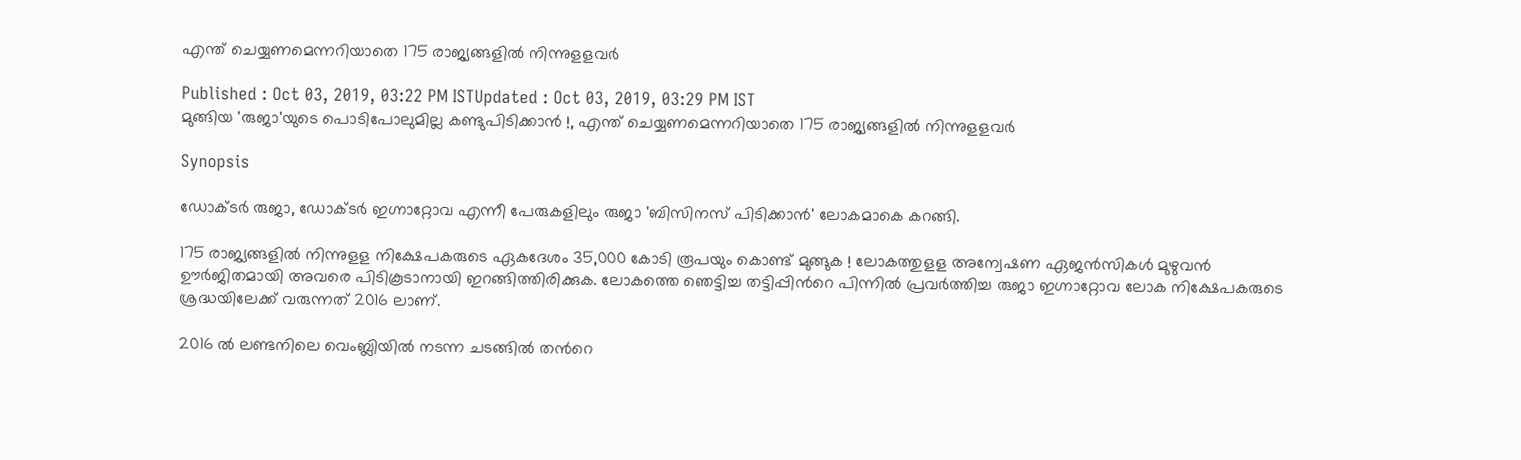എന്ത് ചെയ്യണമെന്നറിയാതെ 175 രാജ്യങ്ങളില്‍ നിന്നുളളവര്‍

Published : Oct 03, 2019, 03:22 PM ISTUpdated : Oct 03, 2019, 03:29 PM IST
മുങ്ങിയ 'രുജാ'യുടെ പൊടിപോലുമില്ല കണ്ടുപിടിക്കാന്‍ !, എന്ത് ചെയ്യണമെന്നറിയാതെ 175 രാജ്യങ്ങളില്‍ നിന്നുളളവര്‍

Synopsis

ഡോക്ടര്‍ രുജാ, ഡോക്ടര്‍ ഇഗ്നാറ്റോവ എന്നീ പേരുകളിലും രുജാ 'ബിസിനസ് പിടിക്കാന്‍' ലോകമാകെ കറങ്ങി.

175 രാജ്യങ്ങളില്‍ നിന്നുളള നിക്ഷേപകരുടെ ഏകദേശം 35,000 കോടി രൂപയും കൊണ്ട് മുങ്ങുക ! ലോകത്തുളള അന്വേഷണ ഏജന്‍സികള്‍ മുഴുവന്‍ ഊര്‍ജിതമായി അവരെ പിടികൂടാനായി ഇറങ്ങിത്തിരിക്കുക. ലോകത്തെ ഞെട്ടിച്ച തട്ടിപ്പിന്‍റെ പിന്നില്‍ പ്രവര്‍ത്തിച്ച രുജാ ഇഗ്നാറ്റോവ ലോക നിക്ഷേപകരുടെ ശ്രദ്ധയിലേക്ക് വരുന്നത് 2016 ലാണ്.

2016 ല്‍ ലണ്ടനിലെ വെംബ്ലിയില്‍ നടന്ന ചടങ്ങില്‍ തന്‍റെ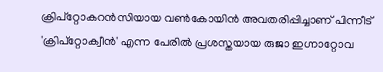ക്രിപ്റ്റോകറന്‍സിയായ വണ്‍കോയിന്‍ അവതരിപ്പിച്ചാണ് പിന്നീട് 'ക്രിപ്റ്റോക്വീന്‍' എന്ന പേരില്‍ പ്രശസ്തയായ രുജാ ഇഗ്നാറ്റോവ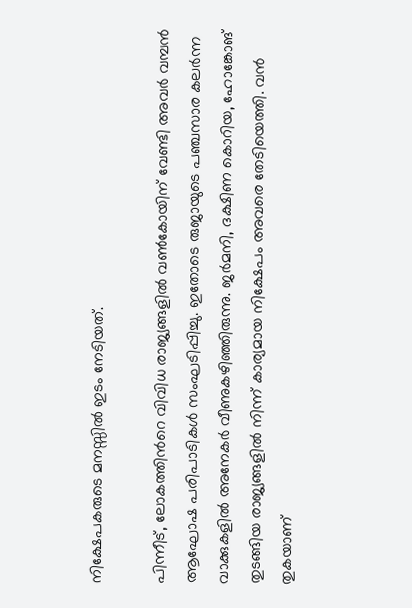നിക്ഷേപകരുടെ മനസ്സില്‍ ഇടം നേടിയത്.

പിന്നീട്, ലോകത്തിന്‍റെ വിവിധ രാജ്യങ്ങളില്‍ വണ്‍കോയിന് വേണ്ടി അവര്‍ വമ്പന്‍ ആഘോഷ പരിപാടികള്‍ സംഘടിപ്പിച്ചു. ഇതോടെ രുജായുടെ പഞ്ചസാര കലര്‍ന്ന വാക്കുകളില്‍ അനേകര്‍ വീണുകഴിഞ്ഞിരുന്നു. ജര്‍മനി, ദക്ഷിണ കൊറിയ, ഹോങ്കോങ് തുടങ്ങിയ രാജ്യങ്ങളില്‍ നിന്ന് കാര്യമായ നിക്ഷേപം അവരെ തേടിയെത്തി. വന്‍ തുകയാണ്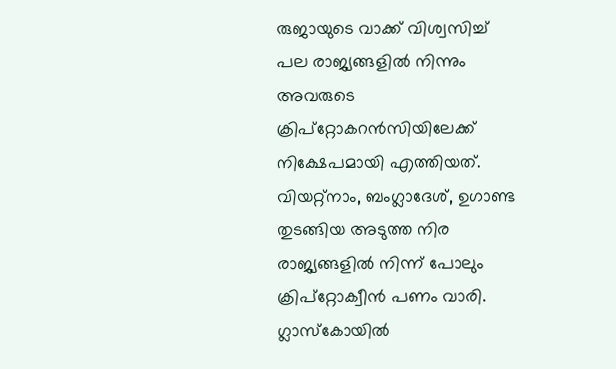രുജായുടെ വാക്ക് വിശ്വസിച്ച് പല രാജ്യങ്ങളില്‍ നിന്നും അവരുടെ ക്രിപ്റ്റോകറന്‍സിയിലേക്ക് നിക്ഷേപമായി എത്തിയത്. വിയറ്റ്നാം, ബംഗ്ലാദേശ്, ഉഗാണ്ട തുടങ്ങിയ അടുത്ത നിര രാജ്യങ്ങളില്‍ നിന്ന് പോലും ക്രിപ്റ്റോക്വീന്‍ പണം വാരി. ഗ്ലാസ്‌കോയില്‍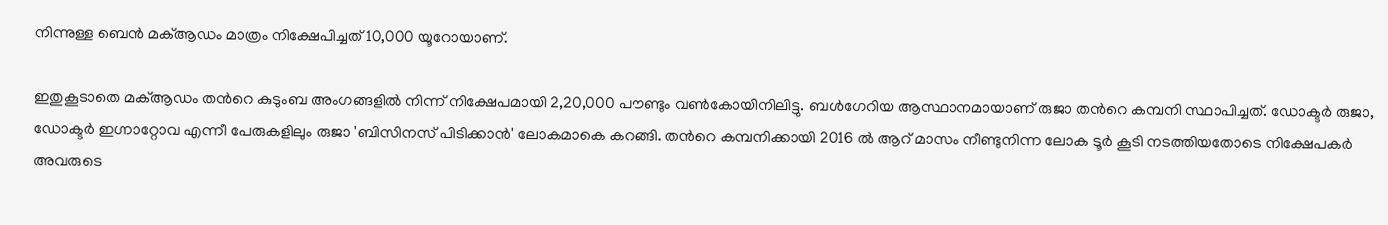നിന്നുള്ള ബെന്‍ മക്ആഡം മാത്രം നിക്ഷേപിച്ചത് 10,000 യൂറോയാണ്.

ഇതുകൂടാതെ മക്ആഡം തന്‍റെ കുടുംബ അംഗങ്ങളില്‍ നിന്ന് നിക്ഷേപമായി 2,20,000 പൗണ്ടും വണ്‍കോയിനിലിട്ടു. ബള്‍ഗേറിയ ആസ്ഥാനമായാണ് രുജാ തന്‍റെ കമ്പനി സ്ഥാപിച്ചത്. ഡോക്ടര്‍ രുജാ, ഡോക്ടര്‍ ഇഗ്നാറ്റോവ എന്നീ പേരുകളിലും രുജാ 'ബിസിനസ് പിടിക്കാന്‍' ലോകമാകെ കറങ്ങി. തന്‍റെ കമ്പനിക്കായി 2016 ല്‍ ആറ് മാസം നീണ്ടുനിന്ന ലോക ടൂര്‍ കൂടി നടത്തിയതോടെ നിക്ഷേപകര്‍ അവരുടെ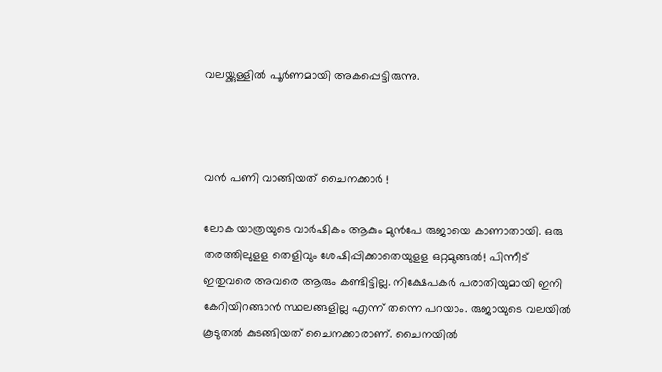വലയ്ക്കുള്ളില്‍ പൂര്‍ണമായി അകപ്പെട്ടിരുന്നു.



വന്‍ പണി വാങ്ങിയത് ചൈനക്കാര്‍ !

ലോക യാത്രയുടെ വാര്‍ഷികം ആകും മുന്‍പേ രുജായെ കാണാതായി. ഒരു തരത്തിലുളള തെളിവും ശേഷിപ്പിക്കാതെയുളള ഒറ്റമുങ്ങല്‍! പിന്നീട് ഇതുവരെ അവരെ ആരും കണ്ടിട്ടില്ല. നിക്ഷേപകര്‍ പരാതിയുമായി ഇനി കേറിയിറങ്ങാന്‍ സ്ഥലങ്ങളില്ല എന്ന് തന്നെ പറയാം. രുജായുടെ വലയില്‍ കൂടുതല്‍ കുടങ്ങിയത് ചൈനക്കാരാണ്. ചൈനയില്‍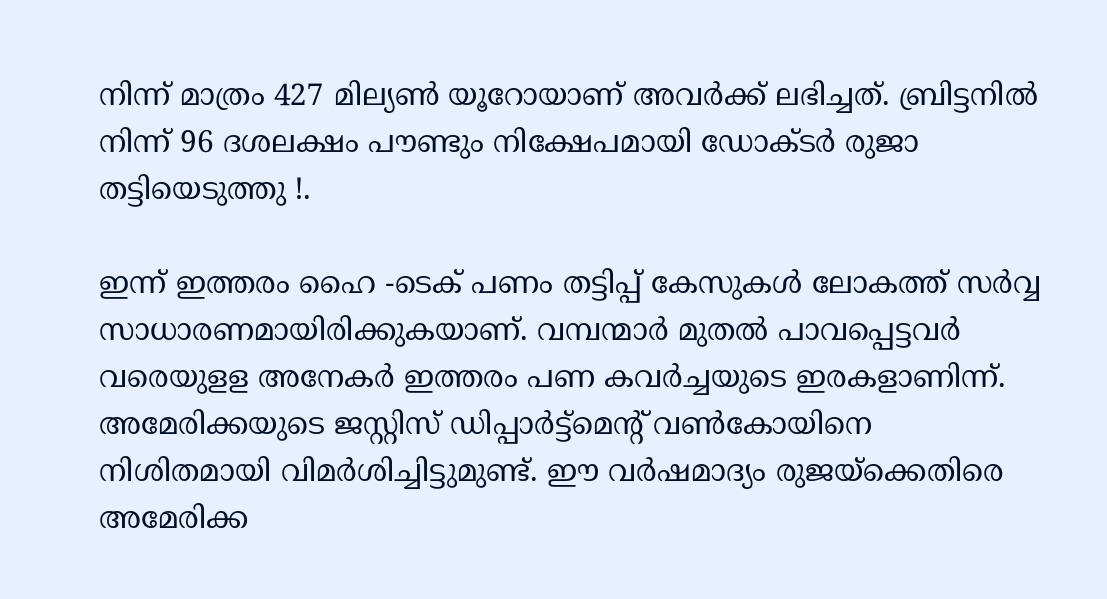നിന്ന് മാത്രം 427 മില്യണ്‍ യൂറോയാണ് അവര്‍ക്ക് ലഭിച്ചത്. ബ്രിട്ടനില്‍ നിന്ന് 96 ദശലക്ഷം പൗണ്ടും നിക്ഷേപമായി ഡോക്ടര്‍ രുജാ തട്ടിയെടുത്തു !.

ഇന്ന് ഇത്തരം ഹൈ -ടെക് പണം തട്ടിപ്പ് കേസുകള്‍ ലോകത്ത് സര്‍വ്വ സാധാരണമായിരിക്കുകയാണ്. വമ്പന്മാര്‍ മുതല്‍ പാവപ്പെട്ടവര്‍ വരെയുളള അനേകര്‍ ഇത്തരം പണ കവര്‍ച്ചയുടെ ഇരകളാണിന്ന്. അമേരിക്കയുടെ ജസ്റ്റിസ് ഡിപ്പാര്‍ട്ട്‌മെന്റ് വണ്‍കോയിനെ നിശിതമായി വിമര്‍ശിച്ചിട്ടുമുണ്ട്. ഈ വര്‍ഷമാദ്യം രുജയ്‌ക്കെതിരെ അമേരിക്ക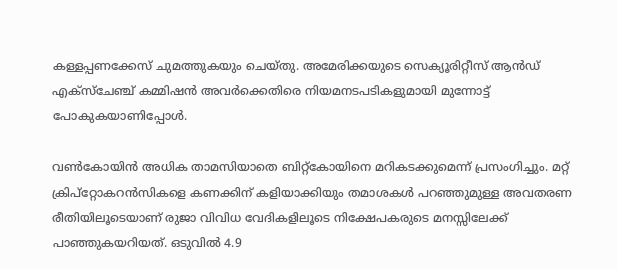കള്ളപ്പണക്കേസ് ചുമത്തുകയും ചെയ്തു. അമേരിക്കയുടെ സെക്യൂരിറ്റീസ് ആന്‍ഡ് എക്‌സ്‌ചേഞ്ച് കമ്മിഷന്‍ അവര്‍ക്കെതിരെ നിയമനടപടികളുമായി മുന്നോട്ട് പോകുകയാണിപ്പോള്‍.

വണ്‍കോയിന്‍ അധിക താമസിയാതെ ബിറ്റ്കോയിനെ മറികടക്കുമെന്ന് പ്രസംഗിച്ചും. മറ്റ് ക്രിപ്റ്റോകറന്‍സികളെ കണക്കിന് കളിയാക്കിയും തമാശകള്‍ പറഞ്ഞുമുള്ള അവതരണ രീതിയിലൂടെയാണ് രുജാ വിവിധ വേദികളിലൂടെ നിക്ഷേപകരുടെ മനസ്സിലേക്ക് പാഞ്ഞുകയറിയത്. ഒടുവില്‍ 4.9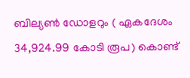ബില്യണ്‍ ഡോളറും ( ഏകദേശം 34,924.99 കോടി രൂപ) കൊണ്ട്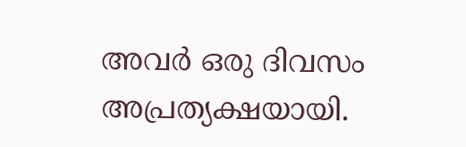അവര്‍ ഒരു ദിവസം അപ്രത്യക്ഷയായി.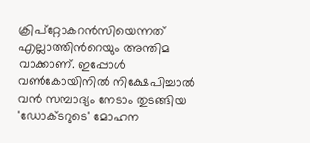ക്രിപ്റ്റോകറന്‍സിയെന്നത് എല്ലാത്തിന്‍റെയും അന്തിമ വാക്കാണ്. ഇപ്പോള്‍ വണ്‍കോയിനില്‍ നിക്ഷേപിച്ചാല്‍ വന്‍ സമ്പാദ്യം നേടാം തുടങ്ങിയ 'ഡോക്ടറുടെ' മോഹന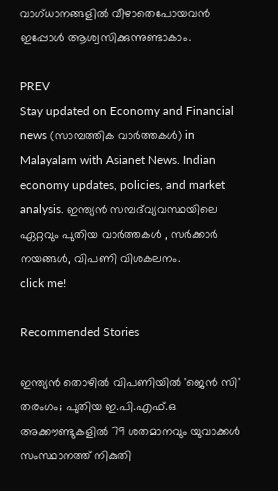വാഗ്ധാനങ്ങളില്‍ വീഴാതെപോയവന്‍ ഇപ്പോള്‍ ആശ്വസിക്കുന്നുണ്ടാകാം.

PREV
Stay updated on Economy and Financial news (സാമ്പത്തിക വാർത്തകൾ) in Malayalam with Asianet News. Indian economy updates, policies, and market analysis. ഇന്ത്യൻ സമ്പദ്‌വ്യവസ്ഥയിലെ ഏറ്റവും പുതിയ വാർത്തകൾ , സർക്കാർ നയങ്ങൾ, വിപണി വിശകലനം.
click me!

Recommended Stories

ഇന്ത്യൻ തൊഴിൽ വിപണിയിൽ 'ജെൻ സി' തരംഗം; പുതിയ ഇ.പി.എഫ്.ഒ അക്കൗണ്ടുകളിൽ 79 ശതമാനവും യുവാക്കൾ
സംസ്ഥാനത്ത് നികുതി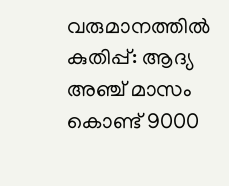വരുമാനത്തിൽ കുതിപ്പ്: ആദ്യ അഞ്ച് മാസം കൊണ്ട് 9000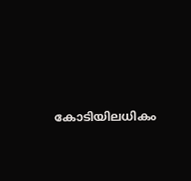കോടിയിലധികം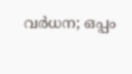വർധന; ഒപ്പം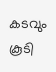കടവും കൂടി